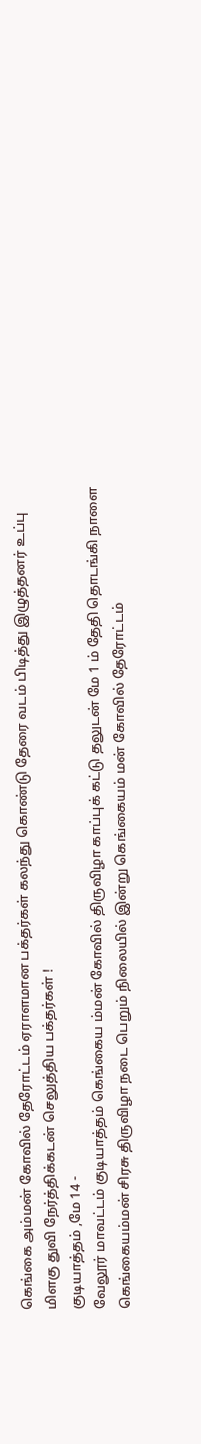கெங்கை அம்மன் கோவில் தேரோட்டம் ஏராளமான பக்தர்கள் கலந்து கொண்டு தேரை வடம் பிடித்து இழுத்தனர் உப்பு மிளகு துவி நேர்த்திக்கடன் செலுத்திய பக்தர்கள் !
குடியாத்தம் ,மே 14 -
வேலூர் மாவட்டம் குடியாத்தம் கெங்கைய ம்மன் கோவில் திருவிழா காப்புக் கட்டு தலுடன் மே 1 ம் தேதி தொடங்கி நாளை கெங்கையம்மன் சிரசு திருவிழா நடை பெறும் நிலையில் இன்று கெங்கையம் மன் கோவில் தேரோட்டம்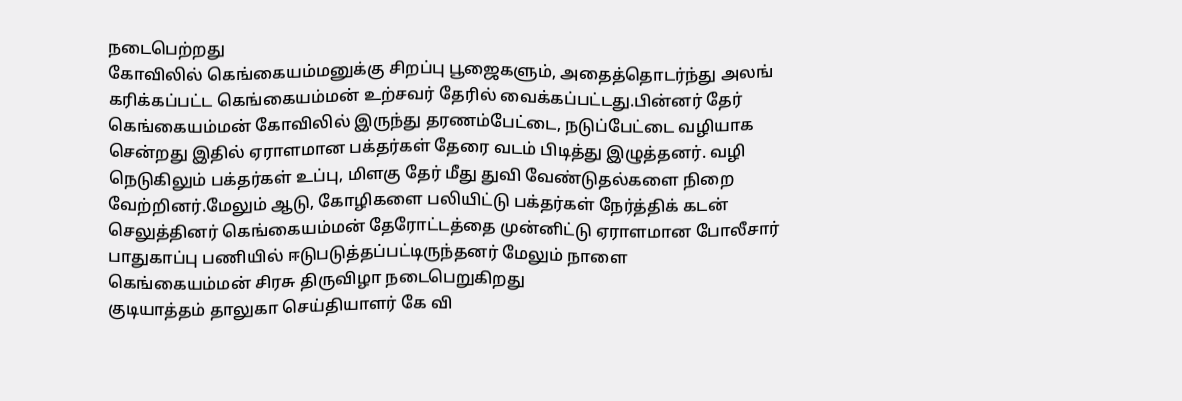நடைபெற்றது
கோவிலில் கெங்கையம்மனுக்கு சிறப்பு பூஜைகளும், அதைத்தொடர்ந்து அலங் கரிக்கப்பட்ட கெங்கையம்மன் உற்சவர் தேரில் வைக்கப்பட்டது.பின்னர் தேர் கெங்கையம்மன் கோவிலில் இருந்து தரணம்பேட்டை, நடுப்பேட்டை வழியாக சென்றது இதில் ஏராளமான பக்தர்கள் தேரை வடம் பிடித்து இழுத்தனர். வழி நெடுகிலும் பக்தர்கள் உப்பு, மிளகு தேர் மீது துவி வேண்டுதல்களை நிறை வேற்றினர்.மேலும் ஆடு, கோழிகளை பலியிட்டு பக்தர்கள் நேர்த்திக் கடன் செலுத்தினர் கெங்கையம்மன் தேரோட்டத்தை முன்னிட்டு ஏராளமான போலீசார் பாதுகாப்பு பணியில் ஈடுபடுத்தப்பட்டிருந்தனர் மேலும் நாளை
கெங்கையம்மன் சிரசு திருவிழா நடைபெறுகிறது
குடியாத்தம் தாலுகா செய்தியாளர் கே வி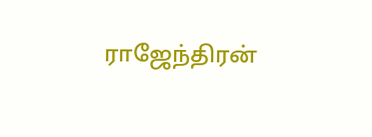ராஜேந்திரன்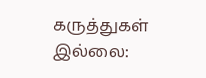கருத்துகள் இல்லை: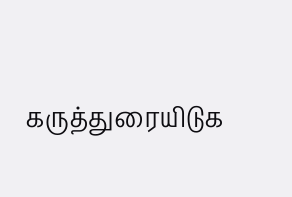கருத்துரையிடுக